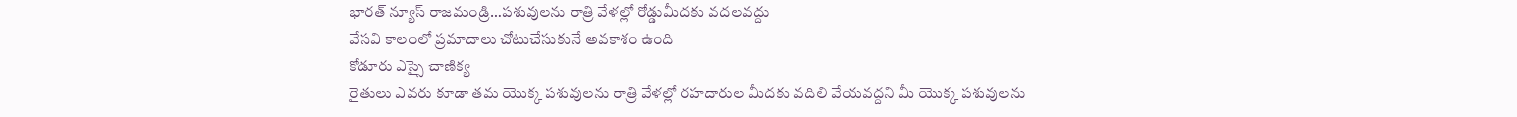భారత్ న్యూస్ రాజమండ్రి…పశువులను రాత్రి వేళల్లో రోడ్డుమీదకు వదలవద్దు
వేసవి కాలంలో ప్రమాదాలు చోటుచేసుకునే అవకాశం ఉంది
కోడూరు ఎస్సై చాణిక్య
రైతులు ఎవరు కూడా తమ యొక్క పశువులను రాత్రి వేళల్లో రహదారుల మీదకు వదిలి వేయవద్దని మీ యొక్క పశువులను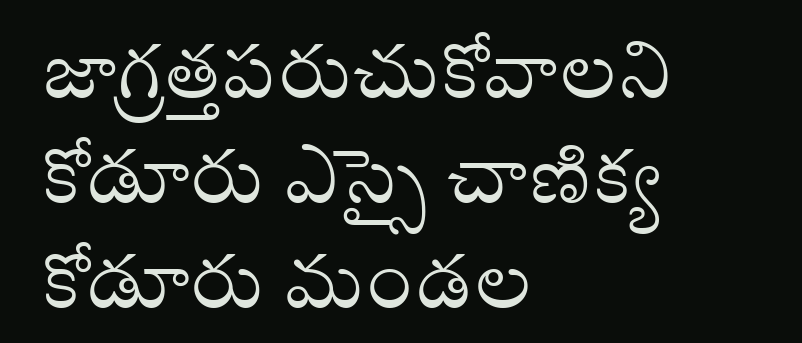జాగ్రత్తపరుచుకోవాలని కోడూరు ఎస్సై చాణిక్య కోడూరు మండల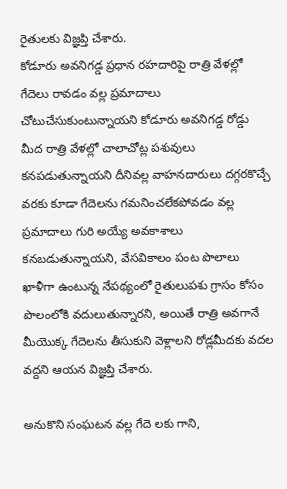రైతులకు విజ్ఞప్తి చేశారు.
కోడూరు అవనిగడ్డ ప్రధాన రహదారిపై రాత్రి వేళల్లో గేదెలు రావడం వల్ల ప్రమాదాలు చోటుచేసుకుంటున్నాయని కోడూరు అవనిగడ్డ రోడ్డు మీద రాత్రి వేళల్లో చాలాచోట్ల పశువులు కనపడుతున్నాయని దీనివల్ల వాహనదారులు దగ్గరకొచ్చే వరకు కూడా గేదెలను గమనించలేకపోవడం వల్ల ప్రమాదాలు గురి అయ్యే అవకాశాలు కనబడుతున్నాయని, వేసవికాలం పంట పొలాలు ఖాళీగా ఉంటున్న నేపథ్యంలో రైతులుపశు గ్రాసం కోసం పొలంలోకి వదులుతున్నారని, అయితే రాత్రి అవగానే మీయొక్క గేదెలను తీసుకుని వెళ్లాలని రోడ్లమీదకు వదల వద్దని ఆయన విజ్ఞప్తి చేశారు.

అనుకొని సంఘటన వల్ల గేదె లకు గాని,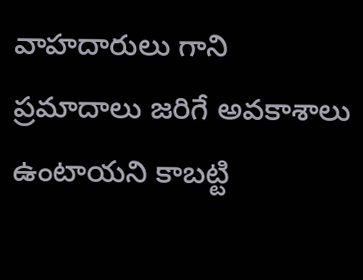వాహదారులు గాని ప్రమాదాలు జరిగే అవకాశాలు ఉంటాయని కాబట్టి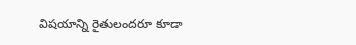విషయాన్ని రైతులందరూ కూడా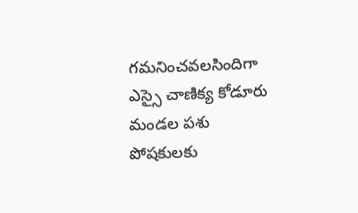గమనించవలసిందిగా ఎస్సై చాణిక్య కోడూరు మండల పశు పోషకులకు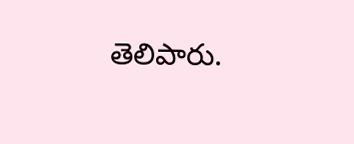తెలిపారు.